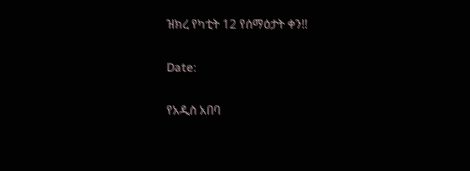ዝክረ የካቲት 12 የሰማዕታት ቀን!!

Date:

የአዲስ አበባ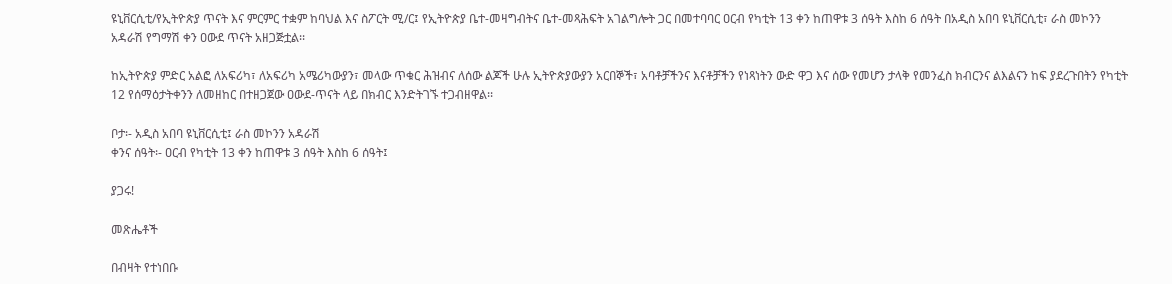ዩኒቨርሲቲ/የኢትዮጵያ ጥናት እና ምርምር ተቋም ከባህል እና ስፖርት ሚ/ር፤ የኢትዮጵያ ቤተ-መዛግብትና ቤተ-መጻሕፍት አገልግሎት ጋር በመተባባር ዐርብ የካቲት 13 ቀን ከጠዋቱ 3 ሰዓት እስከ 6 ሰዓት በአዲስ አበባ ዩኒቨርሲቲ፣ ራስ መኮንን አዳራሽ የግማሽ ቀን ዐውደ ጥናት አዘጋጅቷል፡፡

ከኢትዮጵያ ምድር አልፎ ለአፍሪካ፣ ለአፍሪካ አሜሪካውያን፣ መላው ጥቁር ሕዝብና ለሰው ልጆች ሁሉ ኢትዮጵያውያን አርበኞች፣ አባቶቻችንና እናቶቻችን የነጻነትን ውድ ዋጋ እና ሰው የመሆን ታላቅ የመንፈስ ክብርንና ልእልናን ከፍ ያደረጉበትን የካቲት 12 የሰማዕታትቀንን ለመዘከር በተዘጋጀው ዐውደ-ጥናት ላይ በክብር እንድትገኙ ተጋብዘዋል፡፡

ቦታ፡- አዲስ አበባ ዩኒቨርሲቲ፤ ራስ መኮንን አዳራሽ
ቀንና ሰዓት፡- ዐርብ የካቲት 13 ቀን ከጠዋቱ 3 ሰዓት እስከ 6 ሰዓት፤

ያጋሩ!

መጽሔቶች

በብዛት የተነበቡ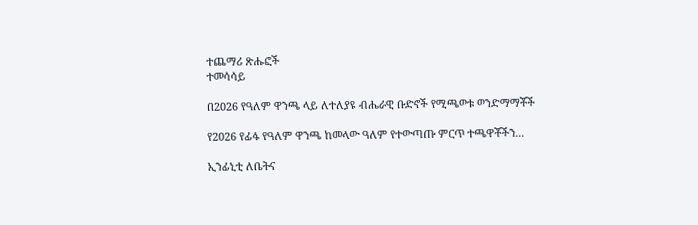ተጨማሪ ጽሑፎች
ተመሳሳይ

በ2026 የዓለም ዋንጫ ላይ ለተለያዩ ብሔራዊ ቡድኖች የሚጫወቱ ወንድማማቾች

የ2026 የፊፋ የዓለም ዋንጫ ከመላው ዓለም የተውጣጡ ምርጥ ተጫዋቾችን...

ኢንፊኒቲ ለቤትና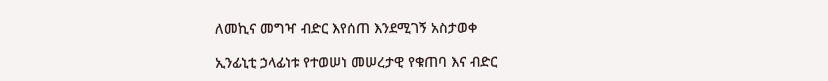ለመኪና መግዣ ብድር እየሰጠ እንደሚገኝ አስታወቀ

ኢንፊኒቲ ኃላፊነቱ የተወሠነ መሠረታዊ የቁጠባ እና ብድር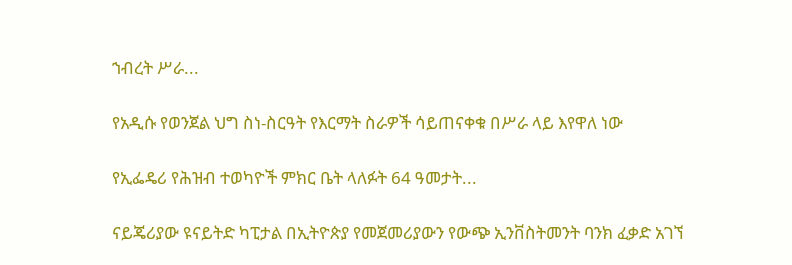ኀብረት ሥራ...

የአዲሱ የወንጀል ህግ ስነ-ስርዓት የእርማት ስራዎች ሳይጠናቀቁ በሥራ ላይ እየዋለ ነው

የኢፌዴሪ የሕዝብ ተወካዮች ምክር ቤት ላለፉት 64 ዓመታት...

ናይጄሪያው ዩናይትድ ካፒታል በኢትዮጵያ የመጀመሪያውን የውጭ ኢንቨስትመንት ባንክ ፈቃድ አገኘ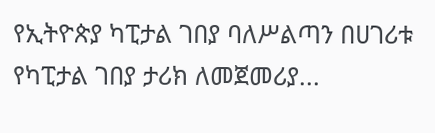የኢትዮጵያ ካፒታል ገበያ ባለሥልጣን በሀገሪቱ የካፒታል ገበያ ታሪክ ለመጀመሪያ...